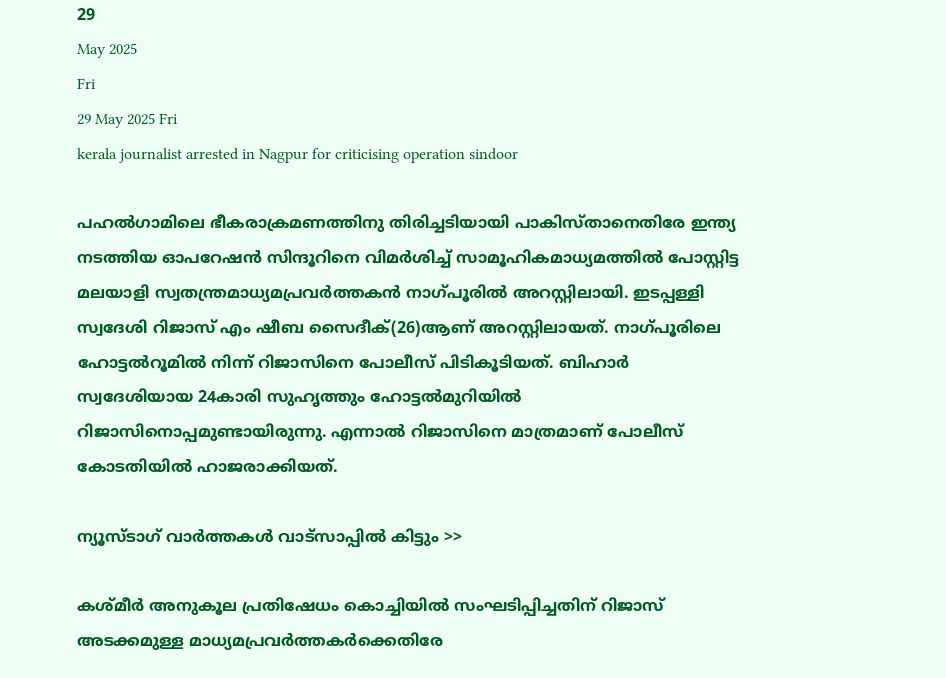29
May 2025
Fri
29 May 2025 Fri
kerala journalist arrested in Nagpur for criticising operation sindoor

പഹല്‍ഗാമിലെ ഭീകരാക്രമണത്തിനു തിരിച്ചടിയായി പാകിസ്താനെതിരേ ഇന്ത്യ നടത്തിയ ഓപറേഷന്‍ സിന്ദൂറിനെ വിമര്‍ശിച്ച് സാമൂഹികമാധ്യമത്തില്‍ പോസ്റ്റിട്ട മലയാളി സ്വതന്ത്രമാധ്യമപ്രവര്‍ത്തകന്‍ നാഗ്പൂരില്‍ അറസ്റ്റിലായി. ഇടപ്പള്ളി സ്വദേശി റിജാസ് എം ഷീബ സൈദീക്(26)ആണ് അറസ്റ്റിലായത്. നാഗ്പൂരിലെ ഹോട്ടല്‍റൂമില്‍ നിന്ന് റിജാസിനെ പോലീസ് പിടികൂടിയത്. ബിഹാര്‍ സ്വദേശിയായ 24കാരി സുഹൃത്തും ഹോട്ടല്‍മുറിയില്‍ റിജാസിനൊപ്പമുണ്ടായിരുന്നു. എന്നാല്‍ റിജാസിനെ മാത്രമാണ് പോലീസ് കോടതിയില്‍ ഹാജരാക്കിയത്.

ന്യൂസ്ടാഗ് വാര്‍ത്തകള്‍ വാട്‌സാപ്പില്‍ കിട്ടും >>

കശ്മീര്‍ അനുകൂല പ്രതിഷേധം കൊച്ചിയില്‍ സംഘടിപ്പിച്ചതിന് റിജാസ് അടക്കമുള്ള മാധ്യമപ്രവര്‍ത്തകര്‍ക്കെതിരേ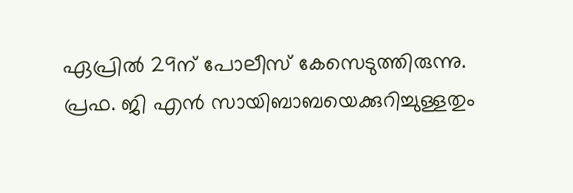ഏപ്രില്‍ 29ന് പോലീസ് കേസെടുത്തിരുന്നു. പ്രഫ. ജി എന്‍ സായിബാബയെക്കുറിച്ചുള്ളതും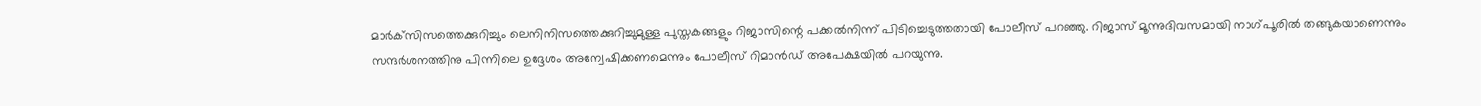മാര്‍ക്‌സിസത്തെക്കുറിച്ചും ലെനിനിസത്തെക്കുറിച്ചുമുള്ള പുസ്തകങ്ങളും റിജാസിന്റെ പക്കല്‍നിന്ന് പിടിച്ചെടുത്തതായി പോലീസ് പറഞ്ഞു. റിജാസ് മൂന്നുദിവസമായി നാഗ്പൂരില്‍ തങ്ങുകയാണെന്നും സന്ദര്‍ശനത്തിനു പിന്നിലെ ഉദ്ദേശം അന്വേഷിക്കണമെന്നും പോലീസ് റിമാന്‍ഡ് അപേക്ഷയില്‍ പറയുന്നു.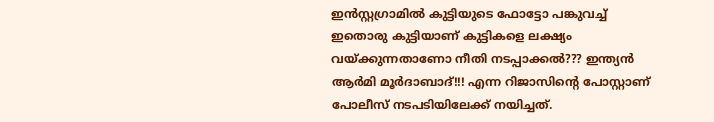ഇന്‍സ്റ്റഗ്രാമില്‍ കുട്ടിയുടെ ഫോട്ടോ പങ്കുവച്ച് ഇതൊരു കുട്ടിയാണ് കുട്ടികളെ ലക്ഷ്യം വയ്ക്കുന്നതാണോ നീതി നടപ്പാക്കല്‍??? ഇന്ത്യന്‍ ആര്‍മി മൂര്‍ദാബാദ്!!! എന്ന റിജാസിന്റെ പോസ്റ്റാണ് പോലീസ് നടപടിയിലേക്ക് നയിച്ചത്.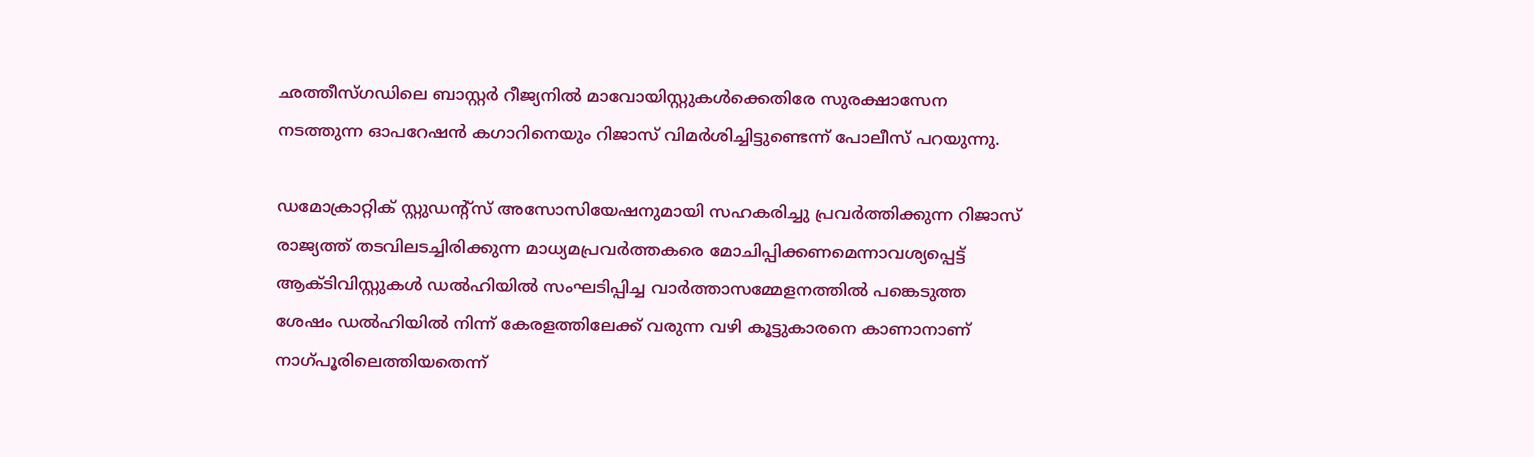ഛത്തീസ്ഗഡിലെ ബാസ്റ്റര്‍ റീജ്യനില്‍ മാവോയിസ്റ്റുകള്‍ക്കെതിരേ സുരക്ഷാസേന നടത്തുന്ന ഓപറേഷന്‍ കഗാറിനെയും റിജാസ് വിമര്‍ശിച്ചിട്ടുണ്ടെന്ന് പോലീസ് പറയുന്നു.

ഡമോക്രാറ്റിക് സ്റ്റുഡന്റ്‌സ് അസോസിയേഷനുമായി സഹകരിച്ചു പ്രവര്‍ത്തിക്കുന്ന റിജാസ് രാജ്യത്ത് തടവിലടച്ചിരിക്കുന്ന മാധ്യമപ്രവര്‍ത്തകരെ മോചിപ്പിക്കണമെന്നാവശ്യപ്പെട്ട് ആക്ടിവിസ്റ്റുകള്‍ ഡല്‍ഹിയില്‍ സംഘടിപ്പിച്ച വാര്‍ത്താസമ്മേളനത്തില്‍ പങ്കെടുത്ത ശേഷം ഡല്‍ഹിയില്‍ നിന്ന് കേരളത്തിലേക്ക് വരുന്ന വഴി കൂട്ടുകാരനെ കാണാനാണ് നാഗ്പൂരിലെത്തിയതെന്ന്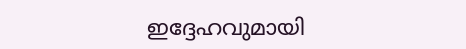ഇദ്ദേഹവുമായി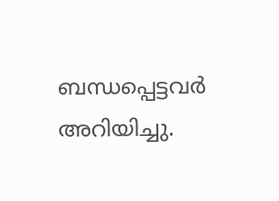ബന്ധപ്പെട്ടവര്‍ അറിയിച്ചു.